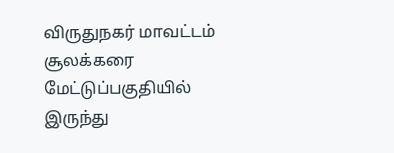விருதுநகர் மாவட்டம் சூலக்கரை மேட்டுப்பகுதியில் இருந்து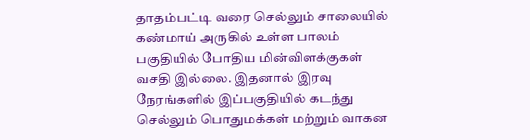தாதம்பட்டி வரை செல்லும் சாலையில் கண்மாய் அருகில் உள்ள பாலம் பகுதியில் போதிய மின்விளக்குகள் வசதி இல்லை. இதனால் இரவு நேரங்களில் இப்பகுதியில் கடந்து செல்லும் பொதுமக்கள் மற்றும் வாகன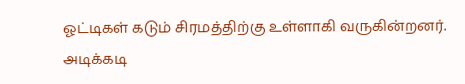ஓட்டிகள் கடும் சிரமத்திற்கு உள்ளாகி வருகின்றனர். அடிக்கடி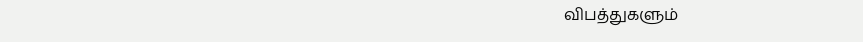விபத்துகளும்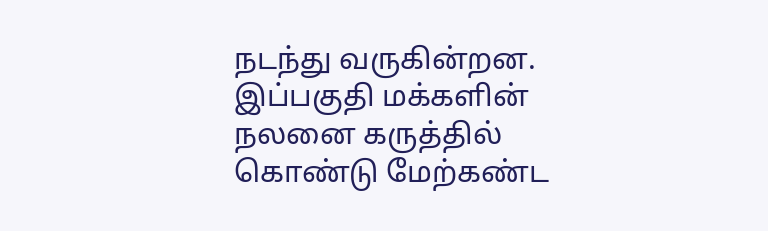நடந்து வருகின்றன. இப்பகுதி மக்களின் நலனை கருத்தில் கொண்டு மேற்கண்ட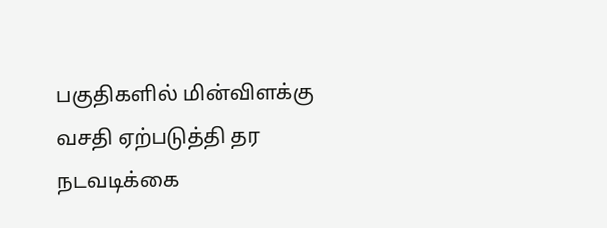பகுதிகளில் மின்விளக்கு வசதி ஏற்படுத்தி தர நடவடிக்கை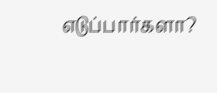எடுப்பார்களா?